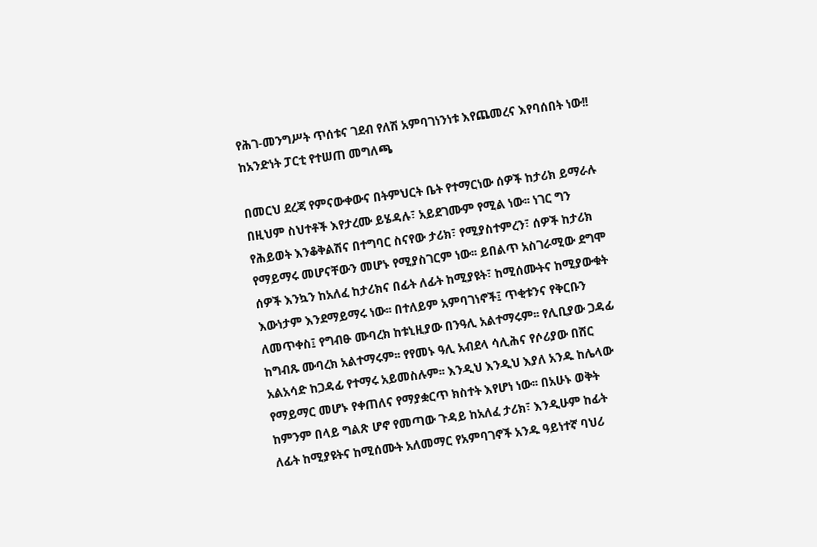የሕገ-መንግሥት ጥሰቱና ገደብ የለሽ አምባገነንነቱ እየጨመረና እየባሰበት ነው!! ከአንድነት ፓርቲ የተሠጠ መግለጫ

በመርህ ደረጃ የምናውቀውና በትምህርት ቤት የተማርነው ሰዎች ከታሪክ ይማራሉ በዚህም ስህተቶች እየታረሙ ይሄዳሉ፣ አይደገሙም የሚል ነው፡፡ ነገር ግን የሕይወት እንቆቅልሽና በተግባር ስናየው ታሪክ፣ የሚያስተምረን፣ ሰዎች ከታሪክ የማይማሩ መሆናቸውን መሆኑ የሚያስገርም ነው፡፡ ይበልጥ አስገራሚው ደግሞ ሰዎች እንኳን ከአለፈ ከታሪክና በፊት ለፊት ከሚያዩት፣ ከሚሰሙትና ከሚያውቁት እውነታም እንደማይማሩ ነው፡፡ በተለይም አምባገነኖች፤ ጥቂቱንና የቅርቡን ለመጥቀስ፤ የግብፁ ሙባረክ ከቱኒዚያው በንዓሊ አልተማሩም፡፡ የሊቢያው ጋዳፊ ከግብጹ ሙባረክ አልተማሩም፡፡ የየመኑ ዓሊ አብደላ ሳሊሕና የሶሪያው በሸር አልአሳድ ከጋዳፊ የተማሩ አይመስሉም፡፡ እንዲህ እንዲህ እያለ አንዱ ከሌላው የማይማር መሆኑ የቀጠለና የማያቋርጥ ክስተት እየሆነ ነው፡፡ በአሁኑ ወቅት ከምንም በላይ ግልጽ ሆኖ የመጣው ጉዳይ ከአለፈ ታሪክ፣ እንዲሁም ከፊት ለፊት ከሚያዩትና ከሚሰሙት አለመማር የአምባገኖች አንዱ ዓይነተኛ ባህሪ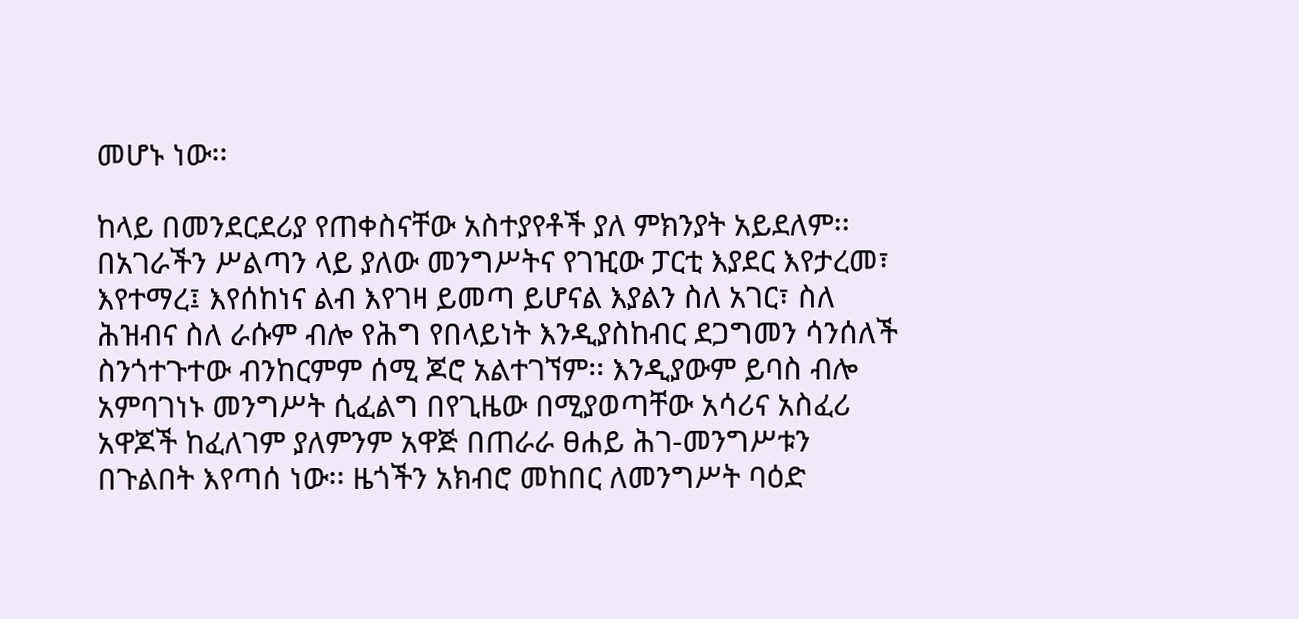መሆኑ ነው፡፡

ከላይ በመንደርደሪያ የጠቀስናቸው አስተያየቶች ያለ ምክንያት አይደለም፡፡ በአገራችን ሥልጣን ላይ ያለው መንግሥትና የገዢው ፓርቲ እያደር እየታረመ፣ እየተማረ፤ እየሰከነና ልብ እየገዛ ይመጣ ይሆናል እያልን ስለ አገር፣ ስለ ሕዝብና ስለ ራሱም ብሎ የሕግ የበላይነት እንዲያስከብር ደጋግመን ሳንሰለች ስንጎተጉተው ብንከርምም ሰሚ ጆሮ አልተገኘም፡፡ እንዲያውም ይባስ ብሎ አምባገነኑ መንግሥት ሲፈልግ በየጊዜው በሚያወጣቸው አሳሪና አስፈሪ አዋጆች ከፈለገም ያለምንም አዋጅ በጠራራ ፀሐይ ሕገ-መንግሥቱን በጉልበት እየጣሰ ነው፡፡ ዜጎችን አክብሮ መከበር ለመንግሥት ባዕድ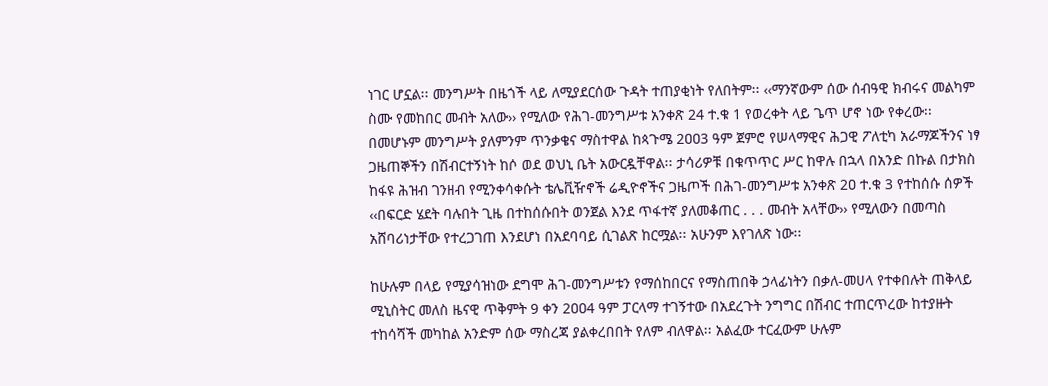ነገር ሆኗል፡፡ መንግሥት በዜጎች ላይ ለሚያደርሰው ጉዳት ተጠያቂነት የለበትም፡፡ ‹‹ማንኛውም ሰው ሰብዓዊ ክብሩና መልካም ስሙ የመከበር መብት አለው›› የሚለው የሕገ-መንግሥቱ አንቀጽ 24 ተ.ቁ 1 የወረቀት ላይ ጌጥ ሆኖ ነው የቀረው፡፡ በመሆኑም መንግሥት ያለምንም ጥንቃቄና ማስተዋል ከጳጉሜ 2ዐዐ3 ዓም ጀምሮ የሠላማዊና ሕጋዊ ፖለቲካ አራማጆችንና ነፃ ጋዜጠኞችን በሽብርተኝነት ከሶ ወደ ወህኒ ቤት አውርዷቸዋል፡፡ ታሳሪዎቹ በቁጥጥር ሥር ከዋሉ በኋላ በአንድ በኩል በታክስ ከፋዩ ሕዝብ ገንዘብ የሚንቀሳቀሱት ቴሌቪዥኖች ሬዲዮኖችና ጋዜጦች በሕገ-መንግሥቱ አንቀጽ 2ዐ ተ.ቁ 3 የተከሰሱ ሰዎች ‹‹በፍርድ ሄደት ባሉበት ጊዜ በተከሰሱበት ወንጀል እንደ ጥፋተኛ ያለመቆጠር . . . መብት አላቸው›› የሚለውን በመጣስ አሸባሪነታቸው የተረጋገጠ እንደሆነ በአደባባይ ሲገልጽ ከርሟል፡፡ አሁንም እየገለጽ ነው፡፡

ከሁሉም በላይ የሚያሳዝነው ደግሞ ሕገ-መንግሥቱን የማሰከበርና የማስጠበቅ ኃላፊነትን በቃለ-መሀላ የተቀበሉት ጠቅላይ ሚኒስትር መለስ ዜናዊ ጥቅምት 9 ቀን 2ዐዐ4 ዓም ፓርላማ ተገኝተው በአደረጉት ንግግር በሽብር ተጠርጥረው ከተያዙት ተከሳሻች መካከል አንድም ሰው ማስረጃ ያልቀረበበት የለም ብለዋል፡፡ አልፈው ተርፈውም ሁሉም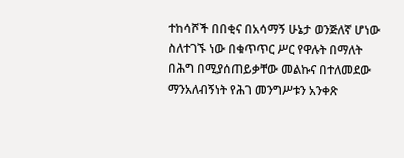ተከሳሾች በበቂና በአሳማኝ ሁኔታ ወንጅለኛ ሆነው ስለተገኙ ነው በቁጥጥር ሥር የዋሉት በማለት በሕግ በሚያሰጠይቃቸው መልኩና በተለመደው ማንአለብኝነት የሕገ መንግሥቱን አንቀጽ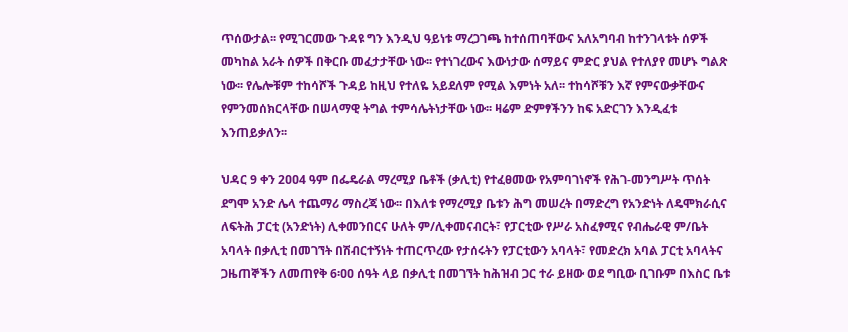ጥሰውታል፡፡ የሚገርመው ጉዳዩ ግን እንዲህ ዓይነቱ ማረጋገጫ ከተሰጠባቸውና አለአግባብ ከተንገላቱት ሰዎች መካከል አራት ሰዎች በቅርቡ መፈታታቸው ነው፡፡ የተነገረውና እውነታው ሰማይና ምድር ያህል የተለያየ መሆኑ ግልጽ ነው፡፡ የሌሎቹም ተከሳሾች ጉዳይ ከዚህ የተለዬ አይደለም የሚል እምነት አለ፡፡ ተከሳሾቹን እኛ የምናውቃቸውና የምንመሰክርላቸው በሠላማዊ ትግል ተምሳሌትነታቸው ነው፡፡ ዛሬም ድምፃችንን ከፍ አድርገን እንዲፈቱ እንጠይቃለን፡፡

ህዳር 9 ቀን 2ዐዐ4 ዓም በፌዴራል ማረሚያ ቤቶች (ቃሊቲ) የተፈፀመው የአምባገነኖች የሕገ-መንግሥት ጥሰት ደግሞ አንድ ሌላ ተጨማሪ ማስረጃ ነው፡፡ በእለቱ የማረሚያ ቤቱን ሕግ መሠረት በማድረግ የአንድነት ለዴሞክራሲና ለፍትሕ ፓርቲ (አንድነት) ሊቀመንበርና ሁለት ም/ሊቀመናብርት፣ የፓርቲው የሥራ አስፈፃሚና የብሔራዊ ም/ቤት አባላት በቃሊቲ በመገኘት በሽብርተኝነት ተጠርጥረው የታሰሩትን የፓርቲውን አባላት፣ የመድረክ አባል ፓርቲ አባላትና ጋዜጠኞችን ለመጠየቅ 6፡ዐዐ ሰዓት ላይ በቃሊቲ በመገኘት ከሕዝብ ጋር ተራ ይዘው ወደ ግቢው ቢገቡም በእስር ቤቱ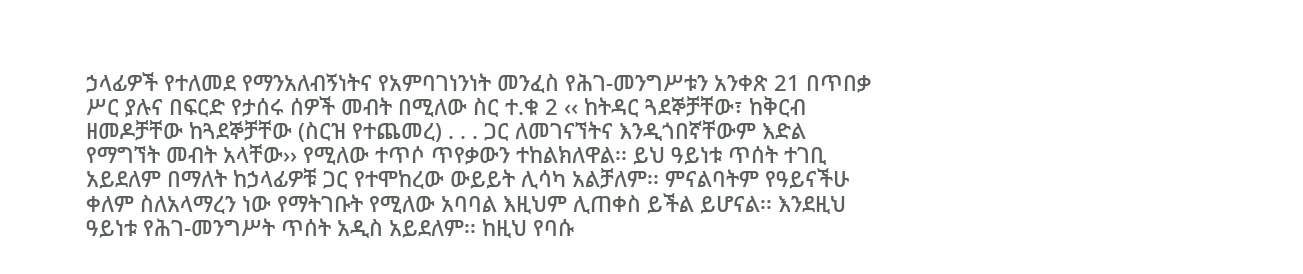ኃላፊዎች የተለመደ የማንአለብኝነትና የአምባገነንነት መንፈስ የሕገ-መንግሥቱን አንቀጽ 21 በጥበቃ ሥር ያሉና በፍርድ የታሰሩ ሰዎች መብት በሚለው ስር ተ.ቁ 2 ‹‹ ከትዳር ጓደኞቻቸው፣ ከቅርብ ዘመዶቻቸው ከጓደኞቻቸው (ስርዝ የተጨመረ) . . . ጋር ለመገናኘትና እንዲጎበኛቸውም እድል የማግኘት መብት አላቸው›› የሚለው ተጥሶ ጥየቃውን ተከልክለዋል፡፡ ይህ ዓይነቱ ጥሰት ተገቢ አይደለም በማለት ከኃላፊዎቹ ጋር የተሞከረው ውይይት ሊሳካ አልቻለም፡፡ ምናልባትም የዓይናችሁ ቀለም ስለአላማረን ነው የማትገቡት የሚለው አባባል እዚህም ሊጠቀስ ይችል ይሆናል፡፡ እንደዚህ ዓይነቱ የሕገ-መንግሥት ጥሰት አዲስ አይደለም፡፡ ከዚህ የባሱ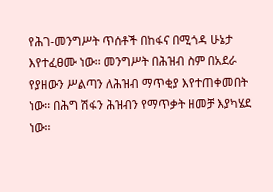የሕገ-መንግሥት ጥሰቶች በከፋና በሚጎዳ ሁኔታ እየተፈፀሙ ነው፡፡ መንግሥት በሕዝብ ስም በአደራ የያዘውን ሥልጣን ለሕዝብ ማጥቂያ እየተጠቀመበት ነው፡፡ በሕግ ሽፋን ሕዝብን የማጥቃት ዘመቻ እያካሄደ ነው፡፡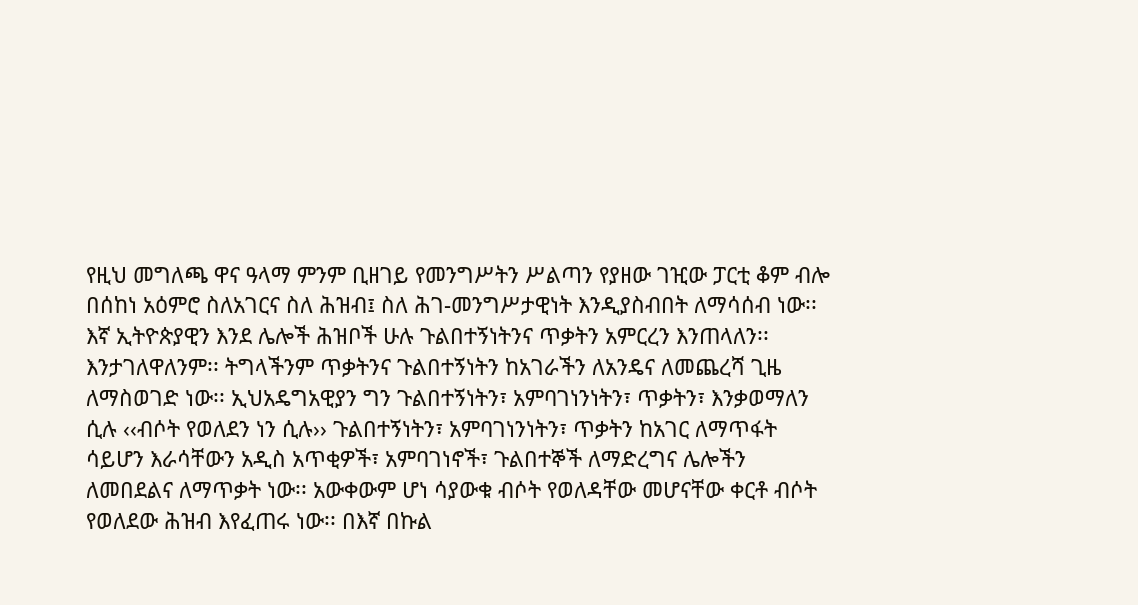የዚህ መግለጫ ዋና ዓላማ ምንም ቢዘገይ የመንግሥትን ሥልጣን የያዘው ገዢው ፓርቲ ቆም ብሎ በሰከነ አዕምሮ ስለአገርና ስለ ሕዝብ፤ ስለ ሕገ-መንግሥታዊነት እንዲያስብበት ለማሳሰብ ነው፡፡ እኛ ኢትዮጵያዊን እንደ ሌሎች ሕዝቦች ሁሉ ጉልበተኝነትንና ጥቃትን አምርረን እንጠላለን፡፡ እንታገለዋለንም፡፡ ትግላችንም ጥቃትንና ጉልበተኝነትን ከአገራችን ለአንዴና ለመጨረሻ ጊዜ ለማስወገድ ነው፡፡ ኢህአዴግአዊያን ግን ጉልበተኝነትን፣ አምባገነንነትን፣ ጥቃትን፣ እንቃወማለን ሲሉ ‹‹ብሶት የወለደን ነን ሲሉ›› ጉልበተኝነትን፣ አምባገነንነትን፣ ጥቃትን ከአገር ለማጥፋት ሳይሆን እራሳቸውን አዲስ አጥቂዎች፣ አምባገነኖች፣ ጉልበተኞች ለማድረግና ሌሎችን ለመበደልና ለማጥቃት ነው፡፡ አውቀውም ሆነ ሳያውቁ ብሶት የወለዳቸው መሆናቸው ቀርቶ ብሶት የወለደው ሕዝብ እየፈጠሩ ነው፡፡ በእኛ በኩል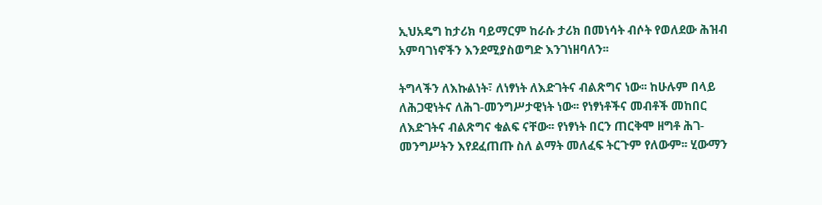ኢህአዴግ ከታሪክ ባይማርም ከራሱ ታሪክ በመነሳት ብሶት የወለደው ሕዝብ አምባገነኖችን እንደሚያስወግድ እንገነዘባለን፡፡

ትግላችን ለእኩልነት፣ ለነፃነት ለእድገትና ብልጽግና ነው፡፡ ከሁሉም በላይ ለሕጋዊነትና ለሕገ-መንግሥታዊነት ነው፡፡ የነፃነቶችና መብቶች መከበር ለእድገትና ብልጽግና ቁልፍ ናቸው፡፡ የነፃነት በርን ጠርቅሞ ዘግቶ ሕገ-መንግሥትን እየደፈጠጡ ስለ ልማት መለፈፍ ትርጉም የለውም፡፡ ሂውማን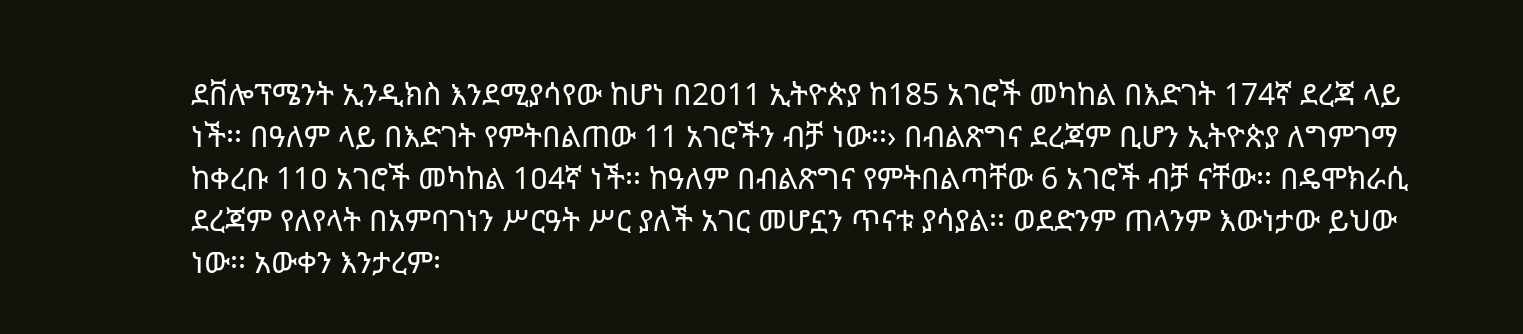ደቨሎፕሜንት ኢንዲክስ እንደሚያሳየው ከሆነ በ2ዐ11 ኢትዮጵያ ከ185 አገሮች መካከል በእድገት 174ኛ ደረጃ ላይ ነች፡፡ በዓለም ላይ በእድገት የምትበልጠው 11 አገሮችን ብቻ ነው፡፡› በብልጽግና ደረጃም ቢሆን ኢትዮጵያ ለግምገማ ከቀረቡ 11ዐ አገሮች መካከል 1ዐ4ኛ ነች፡፡ ከዓለም በብልጽግና የምትበልጣቸው 6 አገሮች ብቻ ናቸው፡፡ በዴሞክራሲ ደረጃም የለየላት በአምባገነን ሥርዓት ሥር ያለች አገር መሆኗን ጥናቱ ያሳያል፡፡ ወደድንም ጠላንም እውነታው ይህው ነው፡፡ አውቀን እንታረም፡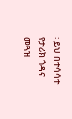፡ ይህ በተሳሳተ የታሪክ ጎዳና መጓዝ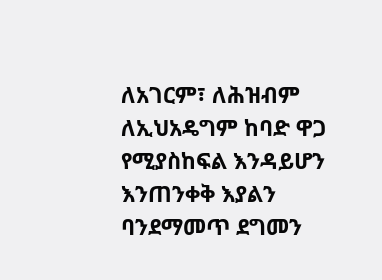ለአገርም፣ ለሕዝብም ለኢህአዴግም ከባድ ዋጋ የሚያስከፍል እንዳይሆን እንጠንቀቅ እያልን ባንደማመጥ ደግመን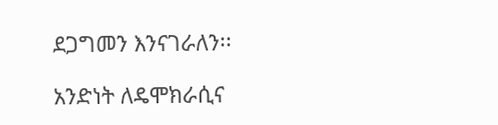ደጋግመን እንናገራለን፡፡

አንድነት ለዴሞክራሲና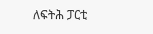ለፍትሕ ፓርቲ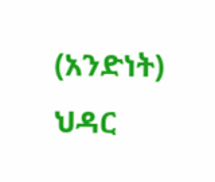(አንድነት)
ህዳር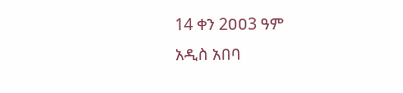14 ቀን 2ዐዐ3 ዓም
አዲስ አበባ